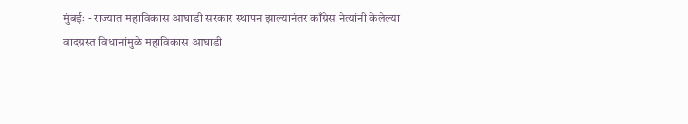मुंबईः - राज्यात महाविकास आघाडी सरकार स्थापन झाल्यानंतर काँग्रेस नेत्यांनी केलेल्या वादग्रस्त विधानांमुळे महाविकास आघाडी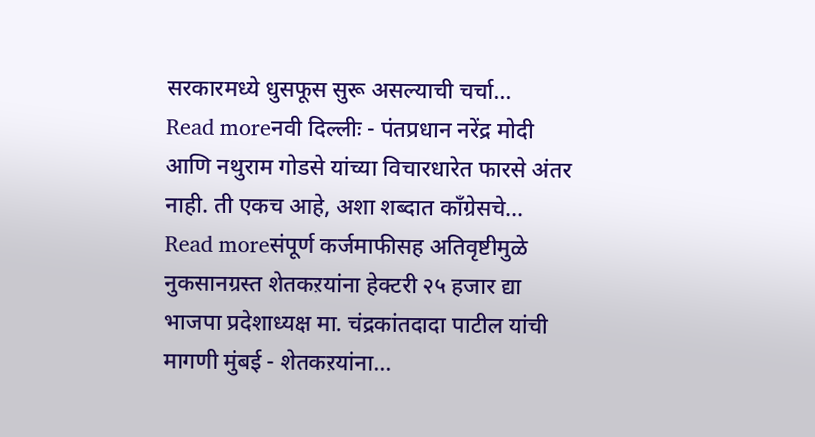सरकारमध्ये धुसफूस सुरू असल्याची चर्चा...
Read moreनवी दिल्लीः - पंतप्रधान नरेंद्र मोदी आणि नथुराम गोडसे यांच्या विचारधारेत फारसे अंतर नाही. ती एकच आहे, अशा शब्दात काँग्रेसचे...
Read moreसंपूर्ण कर्जमाफीसह अतिवृष्टीमुळे नुकसानग्रस्त शेतकऱयांना हेक्टरी २५ हजार द्या भाजपा प्रदेशाध्यक्ष मा. चंद्रकांतदादा पाटील यांची मागणी मुंबई - शेतकऱयांना...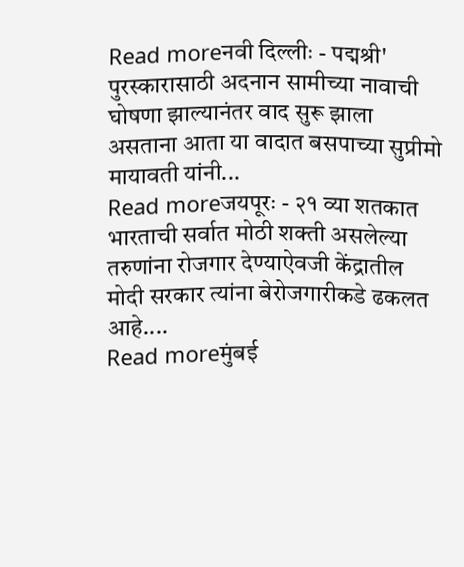Read moreनवी दिल्लीः - पद्मश्री' पुरस्कारासाठी अदनान सामीच्या नावाची घोषणा झाल्यानंतर वाद सुरू झाला असताना आता या वादात बसपाच्या सुप्रीमो मायावती यांनी...
Read moreजयपूरः - २१ व्या शतकात भारताची सर्वात मोठी शक्ती असलेल्या तरुणांना रोजगार देण्याऐवजी केंद्रातील मोदी सरकार त्यांना बेरोजगारीकडे ढकलत आहे....
Read moreमुंबई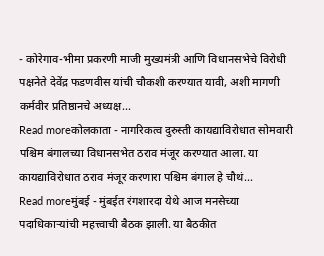- कोरेगाव-भीमा प्रकरणी माजी मुख्यमंत्री आणि विधानसभेचे विरोधी पक्षनेते देवेंद्र फडणवीस यांची चौकशी करण्यात यावी, अशी मागणी कर्मवीर प्रतिष्ठानचे अध्यक्ष...
Read moreकोलकाता - नागरिकत्व दुरुस्ती कायद्याविरोधात सोमवारी पश्चिम बंगालच्या विधानसभेत ठराव मंजूर करण्यात आला. या कायद्याविरोधात ठराव मंजूर करणारा पश्चिम बंगाल हे चौथं...
Read moreमुंबई - मुंबईत रंगशारदा येथे आज मनसेच्या पदाधिकाऱ्यांची महत्त्वाची बैठक झाली. या बैठकीत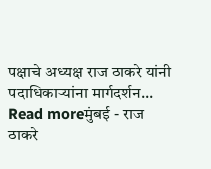पक्षाचे अध्यक्ष राज ठाकरे यांनी पदाधिकाऱ्यांना मार्गदर्शन...
Read moreमुंबई - राज ठाकरे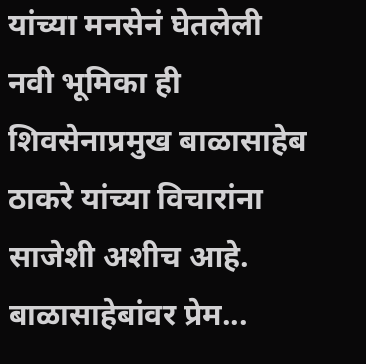यांच्या मनसेनं घेतलेली नवी भूमिका ही शिवसेनाप्रमुख बाळासाहेब ठाकरे यांच्या विचारांना साजेशी अशीच आहे. बाळासाहेबांवर प्रेम...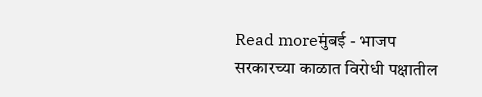Read moreमुंबई - भाजप सरकारच्या काळात विरोधी पक्षातील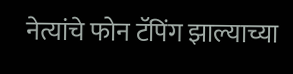नेत्यांचे फोन टॅपिंग झाल्याच्या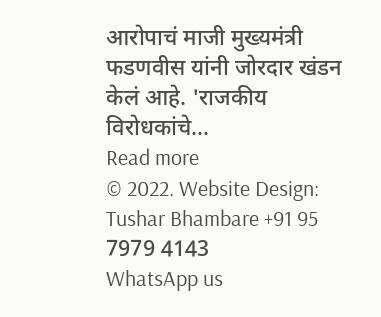आरोपाचं माजी मुख्यमंत्री फडणवीस यांनी जोरदार खंडन केलं आहे. 'राजकीय विरोधकांचे...
Read more
© 2022. Website Design: Tushar Bhambare +91 95 7979 4143
WhatsApp us